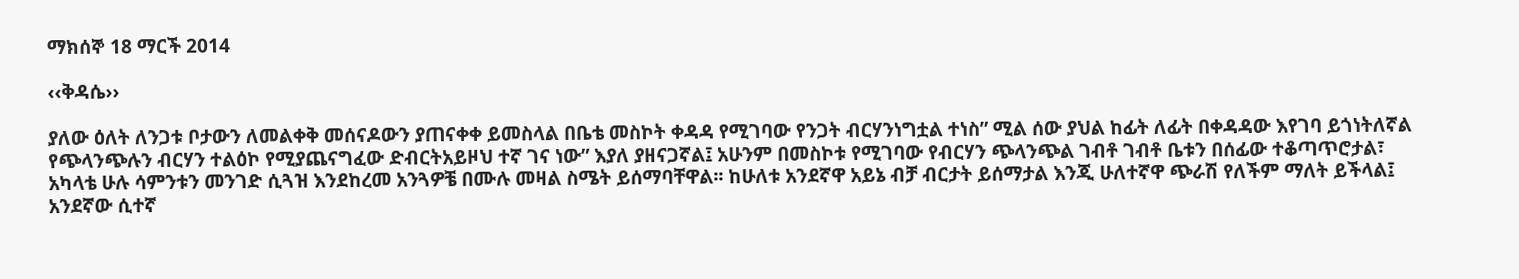ማክሰኞ 18 ማርች 2014

‹‹ቅዳሴ››

ያለው ዕለት ለንጋቱ ቦታውን ለመልቀቅ መሰናዶውን ያጠናቀቀ ይመስላል በቤቴ መስኮት ቀዳዳ የሚገባው የንጋት ብርሃንነግቷል ተነስ” ሚል ሰው ያህል ከፊት ለፊት በቀዳዳው እየገባ ይጎነትለኛል የጭላንጭሉን ብርሃን ተልዕኮ የሚያጨናግፈው ድብርትአይዞህ ተኛ ገና ነው” እያለ ያዘናጋኛል፤ አሁንም በመስኮቱ የሚገባው የብርሃን ጭላንጭል ገብቶ ገብቶ ቤቱን በሰፊው ተቆጣጥሮታል፣ አካላቴ ሁሉ ሳምንቱን መንገድ ሲጓዝ እንደከረመ አንጓዎቼ በሙሉ መዛል ስሜት ይሰማባቸዋል፡፡ ከሁለቱ አንደኛዋ አይኔ ብቻ ብርታት ይሰማታል እንጂ ሁለተኛዋ ጭራሽ የለችም ማለት ይችላል፤ አንደኛው ሲተኛ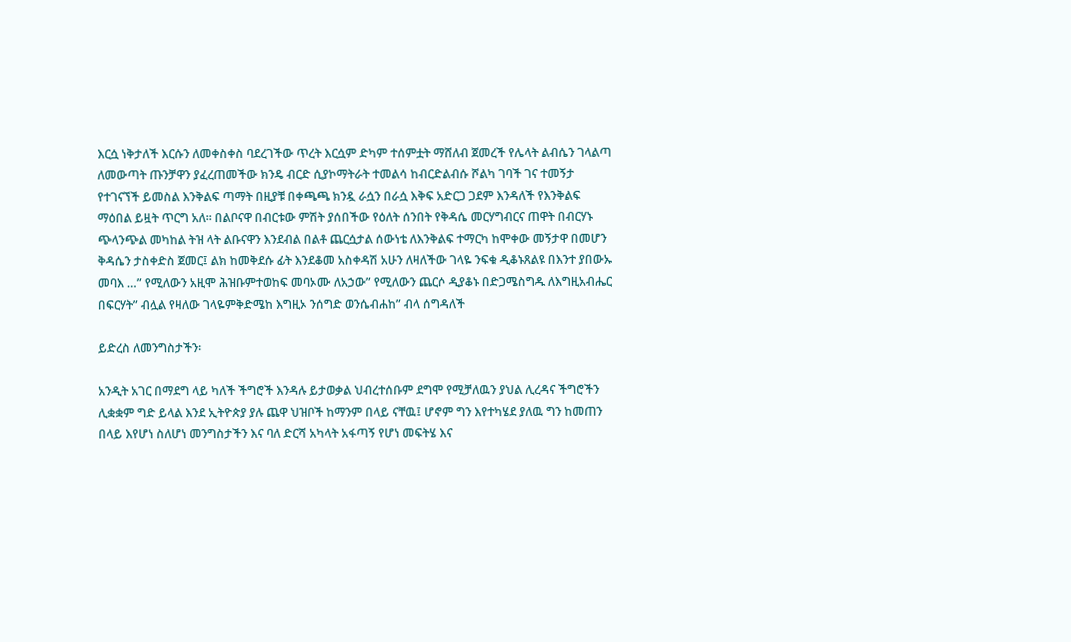እርሷ ነቅታለች እርሱን ለመቀስቀስ ባደረገችው ጥረት እርሷም ድካም ተሰምቷት ማሸለብ ጀመረች የሌላት ልብሴን ገላልጣ ለመውጣት ጡንቻዋን ያፈረጠመችው ክንዴ ብርድ ሲያኮማትራት ተመልሳ ከብርድልብሱ ሾልካ ገባች ገና ተመኝታ የተገናኘች ይመስል እንቅልፍ ጣማት በዚያቹ በቀጫጫ ክንዷ ራሷን በራሷ እቅፍ አድርጋ ጋደም እንዳለች የእንቅልፍ ማዕበል ይዟት ጥርግ አለ፡፡ በልቦናዋ በብርቱው ምሽት ያሰበችው የዕለት ሰንበት የቅዳሴ መርሃግብርና ጠዋት በብርሃኑ ጭላንጭል መካከል ትዝ ላት ልቡናዋን እንደብል በልቶ ጨርሷታል ሰውነቴ ለእንቅልፍ ተማርካ ከሞቀው መኝታዋ በመሆን ቅዳሴን ታስቀድስ ጀመር፤ ልክ ከመቅደሱ ፊት እንደቆመ አስቀዳሽ አሁን ለዛለችው ገላዬ ንፍቁ ዲቆኑጸልዩ በእንተ ያበውኡ መባእ …” የሚለውን አዚሞ ሕዝቡምተወከፍ መባኦሙ ለአኃው” የሚለውን ጨርሶ ዲያቆኑ በድጋሜስግዱ ለእግዚአብሔር በፍርሃት” ብሏል የዛለው ገላዬምቅድሜከ እግዚኦ ንሰግድ ወንሴብሐከ” ብላ ሰግዳለች

ይድረስ ለመንግስታችን፡

አንዲት አገር በማደግ ላይ ካለች ችግሮች እንዳሉ ይታወቃል ህብረተሰቡም ደግሞ የሚቻለዉን ያህል ሊረዳና ችግሮችን ሊቋቋም ግድ ይላል እንደ ኢትዮጵያ ያሉ ጨዋ ህዝቦች ከማንም በላይ ናቸዉ፤ ሆኖም ግን እየተካሄደ ያለዉ ግን ከመጠን በላይ እየሆነ ስለሆነ መንግስታችን እና ባለ ድርሻ አካላት አፋጣኝ የሆነ መፍትሄ እና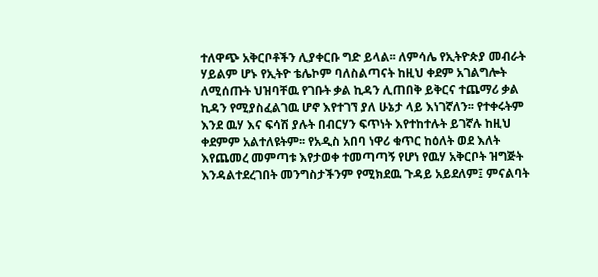ተለዋጭ አቅርቦቶችን ሊያቀርቡ ግድ ይላል፡፡ ለምሳሌ የኢትዮጵያ መብራት ሃይልም ሆኑ የኢትዮ ቴሌኮም ባለስልጣናት ከዚህ ቀደም አገልግሎት ለሚሰጡት ህዝባቸዉ የገቡት ቃል ኪዳን ሊጠበቅ ይቅርና ተጨማሪ ቃል ኪዳን የሚያስፈልገዉ ሆኖ እየተገኘ ያለ ሁኔታ ላይ እነገኛለን፡፡ የተቀሩትም እንደ ዉሃ እና ፍሳሽ ያሉት በብርሃን ፍጥነት እየተከተሉት ይገኛሉ ከዚህ ቀደምም አልተለዩትም፡፡ የአዲስ አበባ ነዋሪ ቁጥር ከዕለት ወደ እለት እየጨመረ መምጣቱ እየታወቀ ተመጣጣኝ የሆነ የዉሃ አቅርቦት ዝግጅት እንዳልተደረገበት መንግስታችንም የሚክደዉ ጉዳይ አይደለም፤ ምናልባት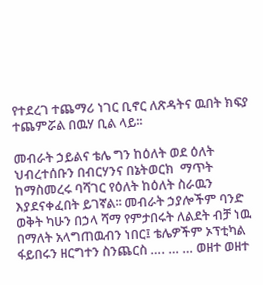የተደረገ ተጨማሪ ነገር ቢኖር ለጽዳትና ዉበት ክፍያ ተጨምሯል በዉሃ ቢል ላይ፡፡

መብራት ኃይልና ቴሌ ግን ከዕለት ወደ ዕለት ህብረተሰቡን በብርሃንና በኔትወርክ  ማጥት ከማስመረሩ ባሻገር የዕለት ከዕለት ስራዉን እያደናቀፈበት ይገኛል፡፡ መብራት ኃያሎችም ባንድ ወቅት ካሁን በኃላ ሻማ የምታበሩት ለልደት ብቻ ነዉ  በማለት አላግጠዉብን ነበር፤ ቴሌዎችም ኦፕቲካል ፋይበሩን ዘርግተን ስንጨርስ …. … … ወዘተ ወዘተ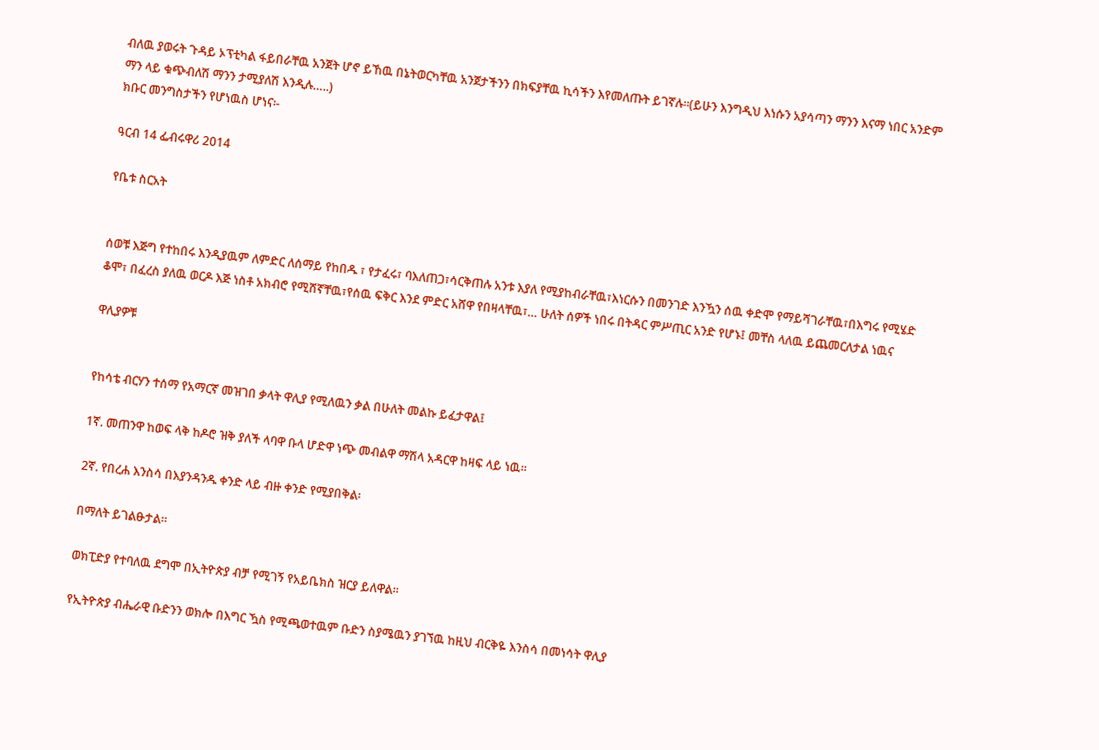ብለዉ ያወሩት ጉዳይ ኦፕቲካል ፋይበራቸዉ አንጀት ሆኖ ይኸዉ በኔትወርካቸዉ አንጀታችንን በክፍያቸዉ ኪሳችን እየመለጡት ይገኛሉ፡፡(ይሁን እንግዲህ እነሱን አያሳጣን ማንን እናማ ነበር አንድም ማን ላይ ቁጭብለሽ ማንን ታሚያለሽ እንዲሉ…..)
ክቡር መንግስታችን የሆነዉስ ሆነና፡-

ዓርብ 14 ፌብሩዋሪ 2014

የቤቱ ስርአት


ሰወቹ እጅግ የተከበሩ እንዲያዉም ለምድር ለሰማይ የከበዱ ፣ የታፈሩ፣ ባእለጠጋ፣ሳርቅጠሉ አንቱ እያለ የሚያከብራቸዉ፣እነርሱን በመንገድ እንዃን ሰዉ ቀድሞ የማይሻገራቸዉ፣በእግሩ የሚሄድ ቆሞ፣ በፈረስ ያለዉ ወርዶ እጅ ነስቶ አክብሮ የሚሸኛቸዉ፣የሰዉ ፍቅር እንደ ምድር አሸዋ የበዛላቸዉ፣… ሁለት ሰዎች ነበሩ በትዳር ምሥጢር አንድ የሆኑ፤ መቸስ ላለዉ ይጨመርለታል ነዉና

ዋሊያዎቹ


የከሳቴ ብርሃን ተሰማ የአማርኛ መዝገበ ቃላት ዋሊያ የሚለዉን ቃል በሁለት መልኩ ይፈታዋል፤

1ኛ. መጠንዋ ከወፍ ላቅ ከዶሮ ዝቅ ያለች ላባዋ ቡላ ሆድዋ ነጭ መብልዋ ማሽላ አዳርዋ ከዛፍ ላይ ነዉ፡፡

2ኛ. የበረሐ እንስሳ በእያንዳንዱ ቀንድ ላይ ብዙ ቀንድ የሚያበቅል፡

በማለት ይገልፁታል፡፡

ወክፒድያ የተባለዉ ደግሞ በኢትዮጵያ ብቻ የሚገኝ የአይቤክስ ዝርያ ይለዋል፡፡

የኢትዮጵያ ብሔራዊ ቡድንን ወክሎ በእግር ዃስ የሚጫወተዉም ቡድን ስያሜዉን ያገኘዉ ከዚህ ብርቅዬ እንስሳ በመነሳት ዋሊያ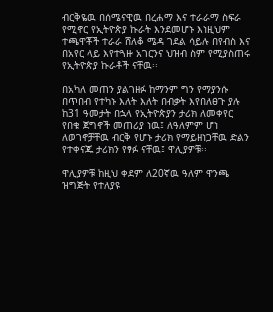ብርቅዬዉ በሰሜናዊዉ በረሐማ እና ተራራማ ስፍራ የሚኖር የኢትዮጵያ ኩራት እንደመሆኑ እነዚህም ተጫዋቾች ተራራ ሸለቆ ሜዳ ገደል ሳይሉ በየብስ እና በአየር ላይ እየተጓዙ አገርንና ህዝብ ስም የሚያስጠሩ የኢትዮጵያ ኩራቶች ናቸዉ፡፡

በአካለ መጠን ያልገዘፉ ከማንም ግን የማያንሱ በጥበብ የተካኑ እለት እለት በብቃት እየበለፀጉ ያሉ ከ31 ዓመታት በኋላ የኢትዮጵያን ታሪክ ለመቀየር የበቁ ጀግኖች መጠሪያ ነዉ፤ ለዓለምም ሆነ ለወገኖቻቸዉ ብርቅ የሆኑ ታሪክ የማይዘነጋቸዉ ድልን የተቀናጁ ታሪክን የፃፉ ናቸዉ፤ ዋሊያዎቹ፡፡

ዋሊያዎቹ ከዚህ ቀደም ለ20ኛዉ ዓለም ዋንጫ ዝግጅት የተለያዩ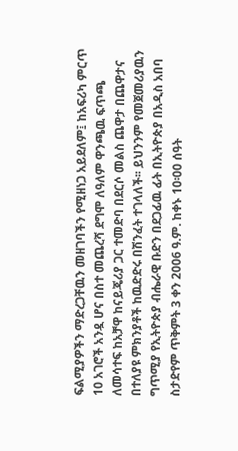ፍልሚያዎችን ማድረጋቸዉን መዘገባችን የሚዘነጋ አይደለም፤ ከአፍሪካ ምርጥ 10 አገሮች አንዷ ሆና በስተ መጨረሻ ደግሞ ለዓለም ዋንጫዉ ፍጥጫ ለመሳተፍ ከአቻዋ ከናይጄሪያ ጋር ተመድባ በደርሶ መልስ ጨዋታ በጨዋታና በተለያዩ ምክንያቶች ከዉድድሩ በሽንፈት ተገላለች፡፡ ይህንንም የመጀመሪያዉን ግጥሚያ የኢትዮጵያ ብሔራዊ ቡድን በደጋፊዉ ፊት በኢትዮጵያ በአዲስ አበባ ስታድየም ጥቅምት 3 ቀን 2006 ዓ.ም. ከቀኑ 10፡00 ሰዓት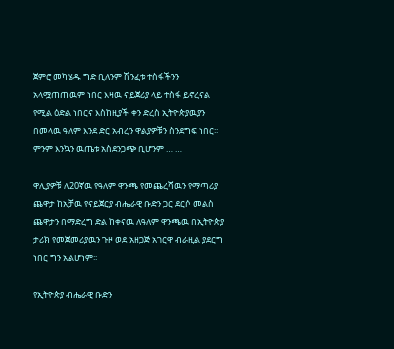ጀምሮ መካሄዱ ግድ ቢለንም ሽንፈቱ ተስፋችንን አላሟጠጠዉም ነበር እዛዉ ናይጀሪያ ላይ ተስፋ ይኖረናል የሚል ዕድል ነበርና እስከዚያች ቀን ድረስ ኢትዮጵያዉያን በመላዉ ዓለም እንደ ድር አብረን ዋልያዎቹን ስንደግፍ ነበር፡፡ ምንም እንኳን ዉጤቱ አስደንጋጭ ቢሆንም … …

ዋሊያዎቹ ለ20ኛዉ የዓለም ዋንጫ የመጨረሻዉን የማጣሪያ ጨዋታ ከአቻዉ የናይጀርያ ብሔራዊ ቡድን ጋር ደርሶ መልስ ጨዋታን በማድረግ ድል ከቀናዉ ለዓለም ዋንጫዉ በኢትዮጵያ ታሪክ የመጀመሪያዉን ጉዞ ወደ አዘጋጅ አገርዋ ብራዚል ያደርግ ነበር ግን አልሆነም፡፡

የኢትዮጵያ ብሔራዊ ቡድን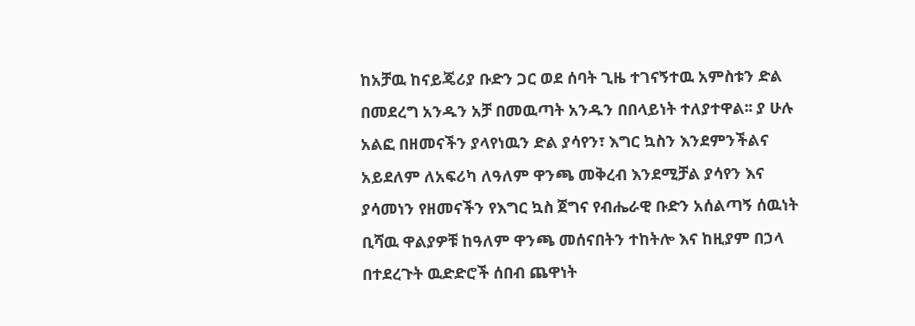ከአቻዉ ከናይጄሪያ ቡድን ጋር ወደ ሰባት ጊዜ ተገናኝተዉ አምስቱን ድል በመደረግ አንዱን አቻ በመዉጣት አንዱን በበላይነት ተለያተዋል፡፡ ያ ሁሉ አልፎ በዘመናችን ያላየነዉን ድል ያሳየን፣ እግር ኳስን እንደምንችልና አይደለም ለአፍሪካ ለዓለም ዋንጫ መቅረብ እንደሚቻል ያሳየን እና ያሳመነን የዘመናችን የእግር ኳስ ጀግና የብሔራዊ ቡድን አሰልጣኝ ሰዉነት ቢሻዉ ዋልያዎቹ ከዓለም ዋንጫ መሰናበትን ተከትሎ እና ከዚያም በኃላ በተደረጉት ዉድድሮች ሰበብ ጨዋነት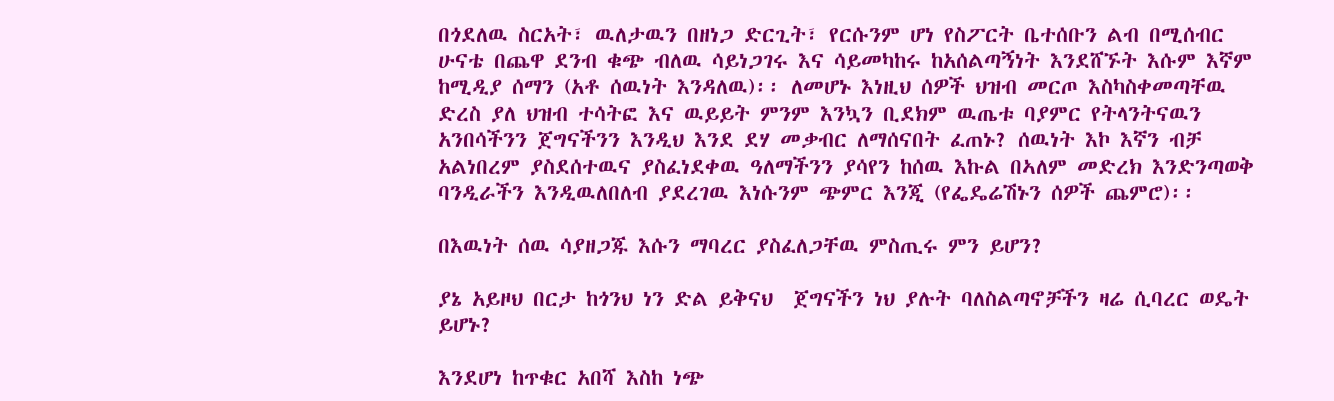በጎደለዉ ስርአት፣ ዉለታዉን በዘነጋ ድርጊት፣ የርሱንም ሆነ የስፖርት ቤተሰቡን ልብ በሚሰብር ሁናቴ በጨዋ ደንብ ቁጭ ብለዉ ሳይነጋገሩ እና ሳይመካከሩ ከአሰልጣኝነት እንደሸኙት እሱም እኛም ከሚዲያ ሰማን (አቶ ሰዉነት እንዳለዉ)፡፡ ለመሆኑ እነዚህ ሰዎች ህዝብ መርጦ እስካስቀመጣቸዉ ድረስ ያለ ህዝብ ተሳትፎ እና ዉይይት ምንም እንኳን ቢደክም ዉጤቱ ባያምር የትላንትናዉን አንበሳችንን ጀግናችንን እንዲህ እንደ ደሃ መቃብር ለማሰናበት ፈጠኑ? ሰዉነት እኮ እኛን ብቻ አልነበረም ያስደሰተዉና ያስፈነደቀዉ ዓለማችንን ያሳየን ከሰዉ እኩል በኣለም መድረክ እንድንጣወቅ ባንዲራችን እንዲዉለበለብ ያደረገዉ እነሱንም ጭምር እንጂ (የፌዴሬሽኑን ሰዎች ጨምሮ)፡፡

በእዉነት ሰዉ ሳያዘጋጁ እሱን ማባረር ያስፈለጋቸዉ ምስጢሩ ምን ይሆን?

ያኔ አይዞህ በርታ ከጎንህ ነን ድል ይቅናህ  ጀግናችን ነህ ያሉት ባለስልጣኖቻችን ዛሬ ሲባረር ወዴት ይሆኑ?

እንደሆነ ከጥቁር አበሻ እስከ ነጭ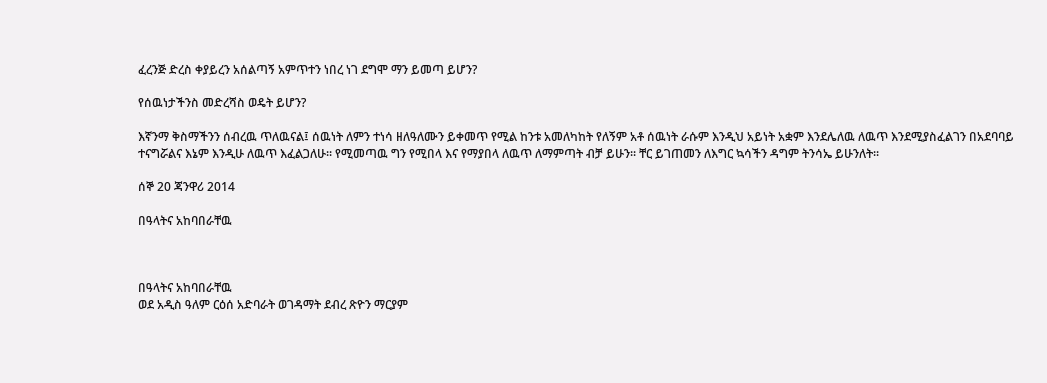ፈረንጅ ድረስ ቀያይረን አሰልጣኝ አምጥተን ነበረ ነገ ደግሞ ማን ይመጣ ይሆን?

የሰዉነታችንስ መድረሻስ ወዴት ይሆን?

እኛንማ ቅስማችንን ሰብረዉ ጥለዉናል፤ ሰዉነት ለምን ተነሳ ዘለዓለሙን ይቀመጥ የሚል ከንቱ አመለካከት የለኝም አቶ ሰዉነት ራሱም እንዲህ አይነት አቋም እንደሌለዉ ለዉጥ እንደሚያስፈልገን በአደባባይ ተናግሯልና እኔም እንዲሁ ለዉጥ እፈልጋለሁ፡፡ የሚመጣዉ ግን የሚበላ እና የማያበላ ለዉጥ ለማምጣት ብቻ ይሁን፡፡ ቸር ይገጠመን ለእግር ኳሳችን ዳግም ትንሳኤ ይሁንለት፡፡

ሰኞ 20 ጃንዋሪ 2014

በዓላትና አከባበራቸዉ



በዓላትና አከባበራቸዉ
ወደ አዲስ ዓለም ርዕሰ አድባራት ወገዳማት ደብረ ጽዮን ማርያም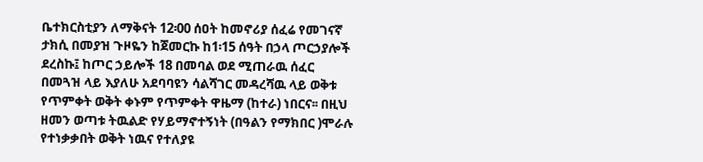ቤተክርስቲያን ለማቅናት 12፡00 ሰዐት ከመኖሪያ ሰፈሬ የመገናኛ ታክሲ በመያዝ ጉዞዬን ከጀመርኩ ከ1፡15 ሰዓት በኃላ ጦርኃያሎች ደረስኩ፤ ከጦር ኃይሎች 18 በመባል ወደ ሚጠራዉ ሰፈር በመጓዝ ላይ እያለሁ አደባባዩን ሳልሻገር መዳረሻዉ ላይ ወቅቱ የጥምቀት ወቅት ቀኑም የጥምቀት ዋዜማ (ከተራ) ነበርና፡፡ በዚህ ዘመን ወጣቱ ትዉልድ የሃይማኖተኝነት (በዓልን የማክበር )ሞራሉ የተነቃቃበት ወቅት ነዉና የተለያዩ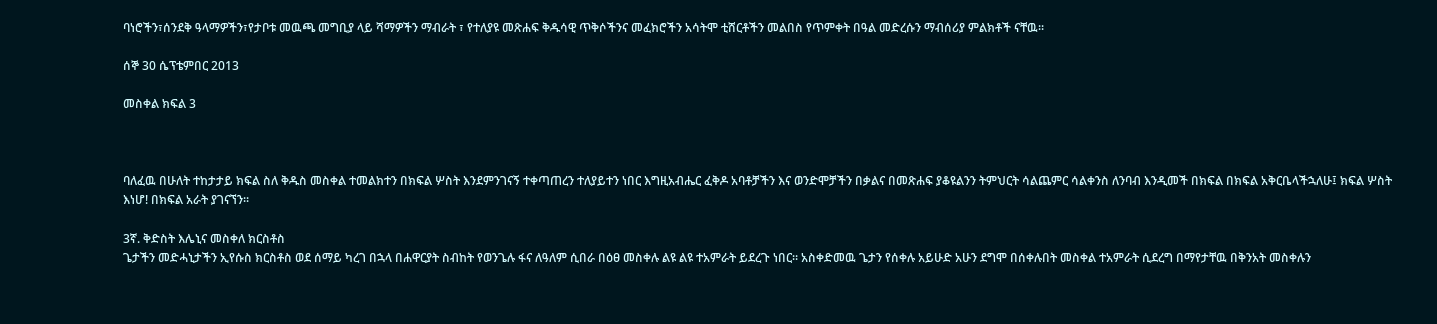ባነሮችን፣ሰንደቅ ዓላማዎችን፣የታቦቱ መዉጫ መግቢያ ላይ ሻማዎችን ማብራት ፣ የተለያዩ መጽሐፍ ቅዱሳዊ ጥቅሶችንና መፈክሮችን አሳትሞ ቲሸርቶችን መልበስ የጥምቀት በዓል መድረሱን ማብሰሪያ ምልክቶች ናቸዉ፡፡

ሰኞ 30 ሴፕቴምበር 2013

መስቀል ክፍል 3



ባለፈዉ በሁለት ተከታታይ ክፍል ስለ ቅዱስ መስቀል ተመልክተን በክፍል ሦስት እንደምንገናኝ ተቀጣጠረን ተለያይተን ነበር እግዚአብሔር ፈቅዶ አባቶቻችን እና ወንድሞቻችን በቃልና በመጽሐፍ ያቆዩልንን ትምህርት ሳልጨምር ሳልቀንስ ለንባብ እንዲመች በክፍል በክፍል አቅርቤላችኋለሁ፤ ክፍል ሦስት እነሆ! በክፍል አራት ያገናኘን፡፡

3ኛ. ቅድስት እሌኒና መስቀለ ክርስቶስ
ጌታችን መድሓኒታችን ኢየሱስ ክርስቶስ ወደ ሰማይ ካረገ በኋላ በሐዋርያት ስብከት የወንጌሉ ፋና ለዓለም ሲበራ በዕፀ መስቀሉ ልዩ ልዩ ተአምራት ይደረጉ ነበር፡፡ አስቀድመዉ ጌታን የሰቀሉ አይሁድ አሁን ደግሞ በሰቀሉበት መስቀል ተአምራት ሲደረግ በማየታቸዉ በቅንአት መስቀሉን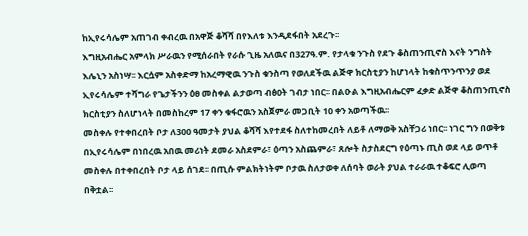ከኢየሩሳሌም አጠገብ ቀብረዉ በአዋጅ ቆሻሻ በየእለቱ እንዲደፋበት አደረጉ፡፡
እግዚአብሔር አምላክ ሥራዉን የሚሰራበት የራሱ ጊዜ አለዉና በ327ዓ.ም. የታላቁ ንጉስ የደጉ ቆስጠንጢኖስ እናት ንግስት እሌኒን አስነሣ፡፡ እርሷም አስቀድማ ከአረማዊዉ ንጉስ ቁንስጣ የወለደችዉ ልጅዋ ክርስቲያን ከሆነላት ከቁስጥንጥንያ ወደ ኢየሩሳሌም ተሻግራ የጌታችንን ዕፀ መስቀል ልታወጣ ብፅዐት ገብታ ነበር፡፡ በልዑል እግዚአብሔርም ፈቃድ ልጅዋ ቆስጠንጢኖስ ክርስቲያን ስለሆነላት በመስከረም 17 ቀን ቁፋሮዉን አስጀምራ መጋቢት 10 ቀን አወጣችዉ፡፡
መስቀሉ የተቀበረበት ቦታ ለ300 ዓመታት ያህል ቆሻሻ እየተደፋ ስለተከመረበት ለይቶ ለማወቅ አስቸጋሪ ነበር፡፡ ነገር ግን በወቅቱ በኢየሩሳሌም በነበረዉ አበዉ መሪነት ደመራ አስደምራ፣ ዕጣን አስጨምራ፣ ጸሎት ስታስደርግ የዕጣኑ ጢስ ወደ ላይ ወጥቶ መስቀሉ በተቀበረበት ቦታ ላይ ሰገደ፡፡ በጢሱ ምልክትነትም ቦታዉ ስለታወቀ ለሰባት ወራት ያህል ተራራዉ ተቆፍሮ ሊወጣ በቅቷል፡፡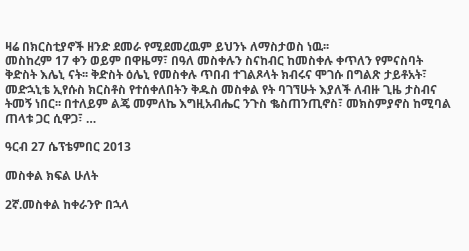ዛሬ በክርስቲያኖች ዘንድ ደመራ የሚደመረዉም ይህንኑ ለማስታወስ ነዉ፡፡
መስከረም 17 ቀን ወይም በዋዜማ፣ በዓለ መስቀሉን ስናከብር ከመስቀሉ ቀጥለን የምናስባት ቅድስት እሌኒ ናት፡፡ ቅድስት ዕሌኒ የመስቀሉ ጥበብ ተገልጾላት ክብሩና ሞገሱ በግልጽ ታይቶአት፣ መድኋኒቴ ኢየሱስ ክርስቶስ የተሰቀለበትን ቅዱስ መስቀል የት ባገኘሁት እያለች ለብዙ ጊዜ ታስብና ትመኝ ነበር፡፡ በተለይም ልጄ መምለኬ እግዚአብሔር ንጉስ ቈስጠንጢኖስ፣ መክስምያኖስ ከሚባል ጠላቱ ጋር ሲዋጋ፣ …

ዓርብ 27 ሴፕቴምበር 2013

መስቀል ክፍል ሁለት

2ኛ.መስቀል ከቀራንዮ በኋላ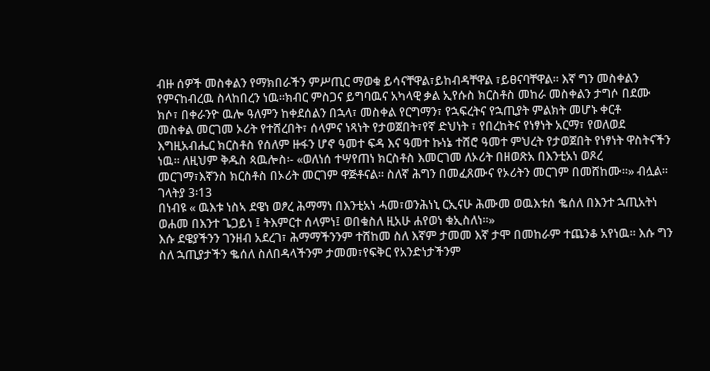ብዙ ሰዎች መስቀልን የማክበራችን ምሥጢር ማወቁ ይሳናቸዋል፣ይከብዳቸዋል ፣ይፀናባቸዋል፡፡ እኛ ግን መስቀልን የምናከብረዉ ስላከበረን ነዉ፡፡ክብር ምስጋና ይግባዉና አካላዊ ቃል ኢየሱስ ክርስቶስ መከራ መስቀልን ታግሶ በደሙ ክሶ፣ በቀራንዮ ዉሎ ዓለምን ከቀደሰልን በኋላ፣ መስቀል የርግማን፣ የኋፍረትና የኋጢያት ምልክት መሆኑ ቀርቶ
መስቀል መርገመ ኦሪት የተሸረበት፣ ሰላምና ነጻነት የታወጀበት፣የኛ ድህነት ፣ የበረከትና የነፃነት አርማ፣ የወለወደ እግዚአብሔር ክርስቶስ የሰለም ዙፋን ሆኖ ዓመተ ፍዳ እና ዓመተ ኩነኔ ተሸሮ ዓመተ ምህረት የታወጀበት የነፃነት ዋስትናችን ነዉ፡፡ ለዚህም ቅዱስ ጳዉሎስ፡- «ወለነሰ ተሣየጠነ ክርስቶስ እመርገመ ለኦሪት በዘወጽአ በእንቲአነ ወጾረ መርገማ፣እኛንስ ክርስቶስ በኦሪት መርገም ዋጅቶናል፡፡ ስለኛ ሕግን በመፈጸሙና የኦሪትን መርገም በመሸከሙ፡፡» ብሏል፡፡ ገላትያ 3፡13
በነብዩ « ዉእቱ ነስኣ ደዌነ ወፆረ ሕማማነ በእንቲአነ ሓመ፣ወንሕነኒ ርኢናሁ ሕሙመ ወዉእቱሰ ቈሰለ በእንተ ኋጢአትነ ወሐመ በእንተ ጌጋይነ ፤ ትእምርተ ሰላምነ፤ ወበቁስለ ዚአሁ ሐየወነ ቁኢስለነ፡፡»
እሱ ደዌያችንን ገንዘብ አደረገ፣ ሕማማችንንም ተሸከመ ስለ እኛም ታመመ እኛ ታሞ በመከራም ተጨንቆ አየነዉ፡፡ እሱ ግን ስለ ኋጢያታችን ቈሰለ ስለበዳላችንም ታመመ፣የፍቅር የአንድነታችንም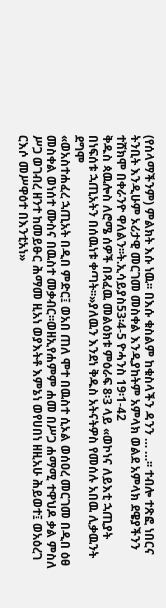(የሰላማችንም) ምልክት እሱ ነዉ፡፡ በእሱ ቁስልም ከቁስላችን ዳንን … …፡፡ ተብሎ ተጽፎ ነበርና ትንቢት እንዲሁም ኦሪታዊ መርገመ መስቀል እንዲያከትም አምላክ ወልደ አምላክ ደዌያችንን ተሸክሞ በቀራንዮ ዋለልን፡፡ት.ኢሳይያስ53፡4-5 ዮሓንስ 19፡1-42
ቅዱስ ጳዉሎስ ለሮሜ ሰዎች በጻፈዉ መልዕክቱ ምዕራፍ 8፡3 ላይ «ወኮነና ለይእቲ ኋጢያት በነፍሰቱ ኋጢአትን በሰዉነቱ ቀጣት፡፡»ያለዉን እንደነ ቅዱስ አትናትዎስ የመሰሉ አበዉ ሊቃዉንት ደግሞ
«ወአስተሐፈረ ኋጢአት በዲበ ምድር፤ ወአበ ጠለ ሞተ በዉስተ ሲኦል ወሰዐረ መርገመ በዲበ ዕፀ መስቀል ወነሰተ ሙስና በዉስተ መቃብር፡፡ወዘኢየሐምም ሐመ በሥጋ ሐማሚ ተዋህዶ ቃል ምስለ ሥጋ ወገብረ ዘንተ ከመይፁር ሕማመ ዚአነ ወያእትቶ እምኔነ ወየሀበነ ዘዚአሁ ሕይወተ፤ ወአዕረገ ርእሶ መሥዋዕተ በእንቲአነ»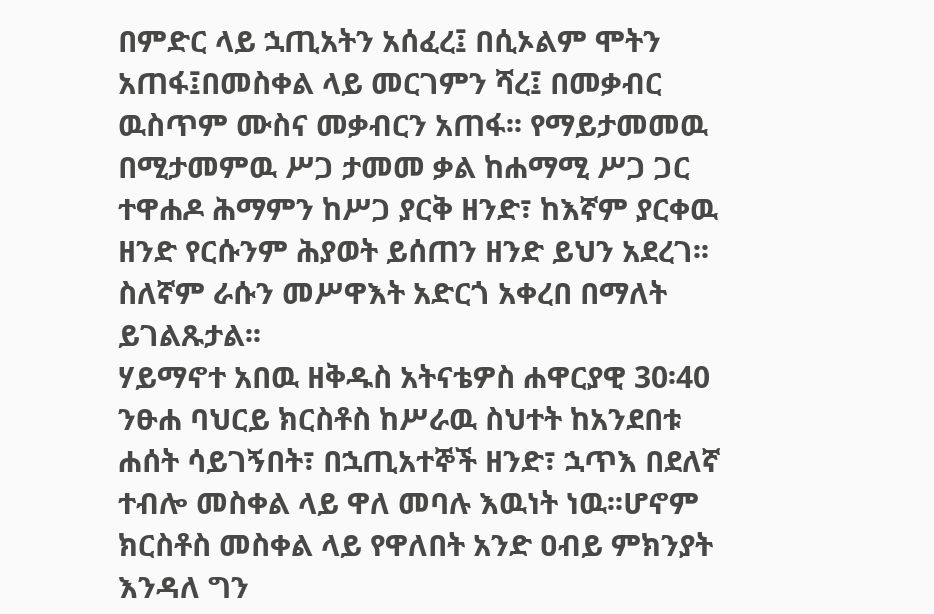በምድር ላይ ኋጢአትን አሰፈረ፤ በሲኦልም ሞትን አጠፋ፤በመስቀል ላይ መርገምን ሻረ፤ በመቃብር ዉስጥም ሙስና መቃብርን አጠፋ፡፡ የማይታመመዉ በሚታመምዉ ሥጋ ታመመ ቃል ከሐማሚ ሥጋ ጋር ተዋሐዶ ሕማምን ከሥጋ ያርቅ ዘንድ፣ ከእኛም ያርቀዉ ዘንድ የርሱንም ሕያወት ይሰጠን ዘንድ ይህን አደረገ፡፡ስለኛም ራሱን መሥዋእት አድርጎ አቀረበ በማለት ይገልጹታል፡፡
ሃይማኖተ አበዉ ዘቅዱስ አትናቴዎስ ሐዋርያዊ 30፡40 ንፁሐ ባህርይ ክርስቶስ ከሥራዉ ስህተት ከአንደበቱ ሐሰት ሳይገኝበት፣ በኋጢአተኞች ዘንድ፣ ኋጥእ በደለኛ ተብሎ መስቀል ላይ ዋለ መባሉ እዉነት ነዉ፡፡ሆኖም ክርስቶስ መስቀል ላይ የዋለበት አንድ ዐብይ ምክንያት እንዳለ ግን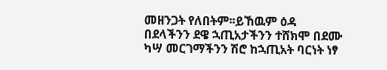መዘንጋት የለበትም፡፡ይኸዉም ዕዳ በደላችንን ደዌ ኋጢአታችንን ተሸክሞ በደሙ ካሣ መርገማችንን ሽሮ ከኋጢአት ባርነት ነፃ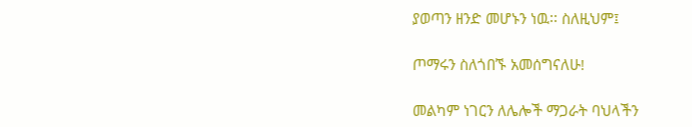ያወጣን ዘንድ መሆኑን ነዉ፡፡ ስለዚህም፤

ጦማሩን ስለጎበኙ አመሰግናለሁ!

መልካም ነገርን ለሌሎች ማጋራት ባህላችን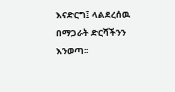እናድርግ፤ ላልደረሰዉ በማጋራት ድርሻችንን እንወጣ፡፡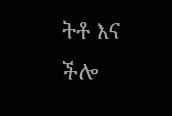ትቶ እና ችሎ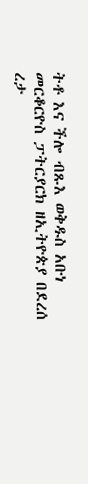ትቶ እና ችሎ ብጹእ ወቅዱስ አቡነ መርቆርዮስ ፓትርያርክ ዘኢትዮጵያ በደረሰ ረታ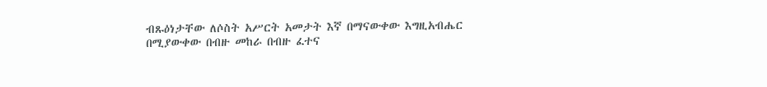ብጹዕነታቸው ለሶስት አሥርት አመታት እኛ በማናውቀው እግዚአብሔር በሚያውቀው በብዙ መከራ በብዙ ፈተና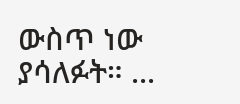ውስጥ ነው ያሳለፉት። ...